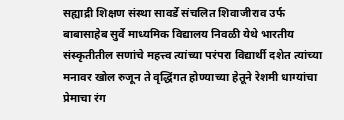सह्याद्री शिक्षण संस्था सावर्डे संचलित शिवाजीराव उर्फ बाबासाहेब सुर्वे माध्यमिक विद्यालय निवळी येथे भारतीय संस्कृतीतील सणांचे महत्त्व त्यांच्या परंपरा विद्यार्थी दशेत त्यांच्या मनावर खोल रुजून ते वृद्धिंगत होण्याच्या हेतूने रेशमी धाग्यांचा प्रेमाचा रंग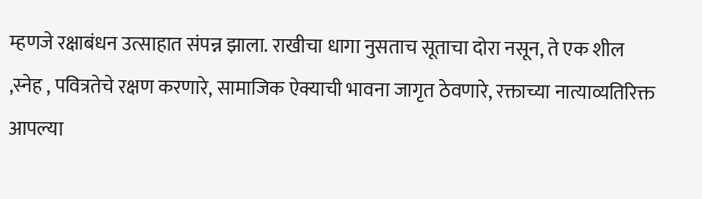म्हणजे रक्षाबंधन उत्साहात संपन्न झाला. राखीचा धागा नुसताच सूताचा दोरा नसून, ते एक शील ,स्नेह , पवित्रतेचे रक्षण करणारे, सामाजिक ऐक्याची भावना जागृत ठेवणारे, रक्ताच्या नात्याव्यतिरिक्त आपल्या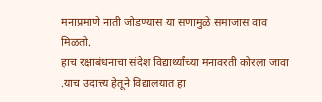मनाप्रमाणे नाती जोडण्यास या सणामुळे समाजास वाव मिळतो.
हाच रक्षाबंधनाचा संदेश विद्यार्थ्यांच्या मनावरती कोरला जावा .याच उदात्त्य हेतूने विद्यालयात हा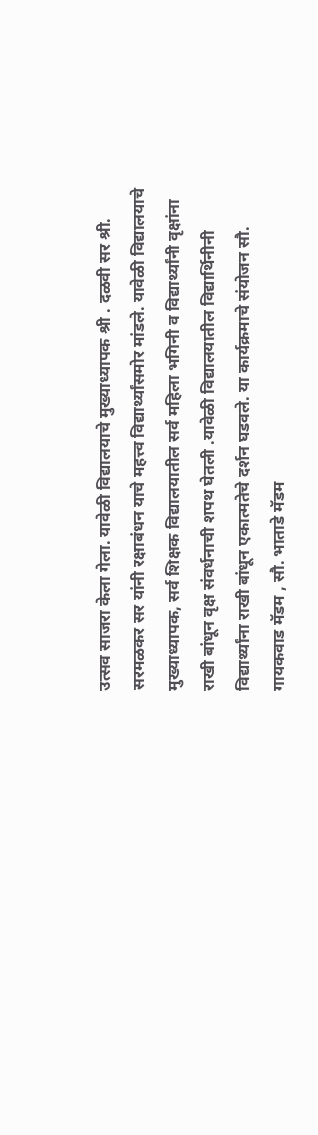उत्सव साजरा केला गेला. यावेळी विद्यालयाचे मुख्याध्यापक श्री . दळवी सर श्री. सरमळकर सर यांनी रक्षाबंधन याचे महत्त्व विद्यार्थ्यांसमोर मांडले. यावेळी विद्यालयाचे मुख्याध्यापक, सर्व शिक्षक विद्यालयातील सर्व महिला भगिनी व विद्यार्थ्यांनी वृक्षांना राखी बांधून वृक्ष संवर्धनाची शपथ घेतली .यावेळी विद्यालयातील विद्यार्थिनीनी विद्यार्थ्यांना राखी बांधून एकात्मतेचे दर्शन घडवले. या कार्यक्रमाचे संयोजन सौ. गायकवाड मॅडम , सौ. भाताडे मॅडम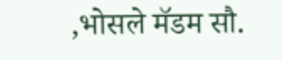,भोसले मॅडम सौ.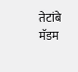तेटांबे मॅडम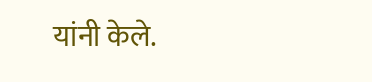यांनी केले.